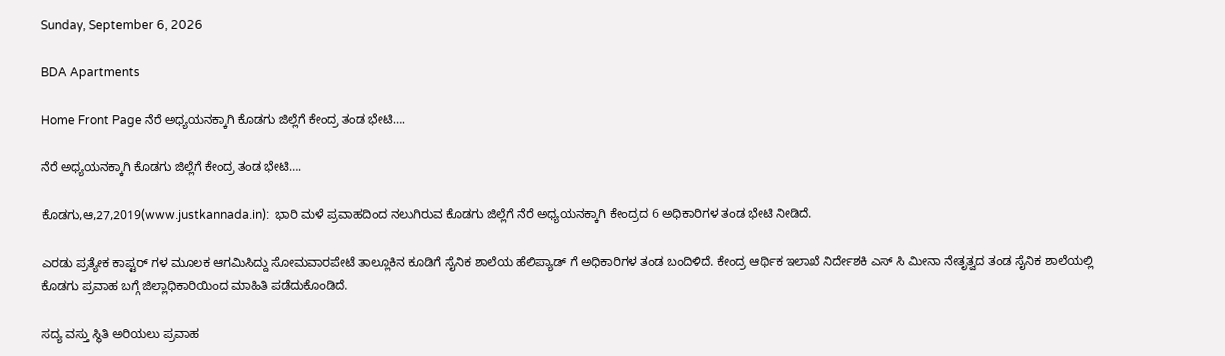Sunday, September 6, 2026

BDA Apartments

Home Front Page ನೆರೆ ಅಧ್ಯಯನಕ್ಕಾಗಿ ಕೊಡಗು ಜಿಲ್ಲೆಗೆ ಕೇಂದ್ರ ತಂಡ ಭೇಟಿ….

ನೆರೆ ಅಧ್ಯಯನಕ್ಕಾಗಿ ಕೊಡಗು ಜಿಲ್ಲೆಗೆ ಕೇಂದ್ರ ತಂಡ ಭೇಟಿ….

ಕೊಡಗು,ಆ,27,2019(www.justkannada.in):  ಭಾರಿ ಮಳೆ ಪ್ರವಾಹದಿಂದ ನಲುಗಿರುವ ಕೊಡಗು ಜಿಲ್ಲೆಗೆ ನೆರೆ ಅಧ್ಯಯನಕ್ಕಾಗಿ ಕೇಂದ್ರದ 6 ಅಧಿಕಾರಿಗಳ ತಂಡ ಭೇಟಿ ನೀಡಿದೆ.

ಎರಡು ಪ್ರತ್ಯೇಕ ಕಾಪ್ಟರ್ ಗಳ‌ ಮೂಲಕ ಆಗಮಿಸಿದ್ದು ಸೋಮವಾರಪೇಟೆ ತಾಲ್ಲೂಕಿನ ಕೂಡಿಗೆ ಸೈನಿಕ ಶಾಲೆಯ ಹೆಲಿಪ್ಯಾಡ್ ಗೆ ಅಧಿಕಾರಿಗಳ ತಂಡ ಬಂದಿಳಿದೆ. ಕೇಂದ್ರ ಆರ್ಥಿಕ ಇಲಾಖೆ ನಿರ್ದೇಶಕಿ ಎಸ್ ಸಿ ಮೀನಾ ನೇತೃತ್ವದ ತಂಡ ಸೈನಿಕ ಶಾಲೆಯಲ್ಲಿ ಕೊಡಗು ಪ್ರವಾಹ ಬಗ್ಗೆ ಜಿಲ್ಲಾಧಿಕಾರಿಯಿಂದ ಮಾಹಿತಿ ಪಡೆದುಕೊಂಡಿದೆ.

ಸದ್ಯ ವಸ್ತು ಸ್ಥಿತಿ ಅರಿಯಲು ಪ್ರವಾಹ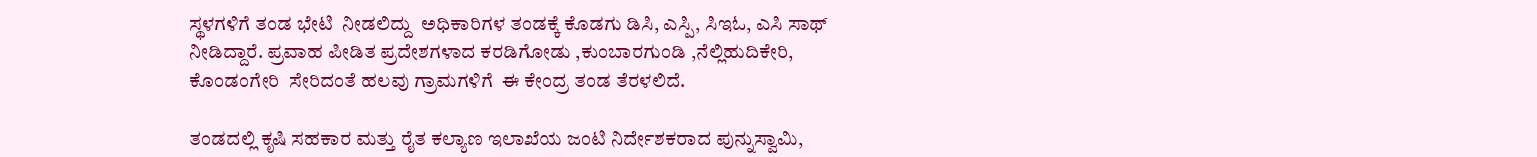ಸ್ಥಳಗಳಿಗೆ ತಂಡ ಭೇಟಿ  ನೀಡಲಿದ್ದು  ಅಧಿಕಾರಿಗಳ ತಂಡಕ್ಕೆ ಕೊಡಗು ಡಿಸಿ, ಎಸ್ಪಿ, ಸಿಇಓ, ಎಸಿ ಸಾಥ್ ನೀಡಿದ್ದಾರೆ. ಪ್ರವಾಹ ಪೀಡಿತ ಪ್ರದೇಶಗಳಾದ ಕರಡಿಗೋಡು ,ಕುಂಬಾರಗುಂಡಿ ,ನೆಲ್ಲಿಹುದಿಕೇರಿ, ಕೊಂಡಂಗೇರಿ  ಸೇರಿದಂತೆ ಹಲವು ಗ್ರಾಮಗಳಿಗೆ  ಈ ಕೇಂದ್ರ ತಂಡ ತೆರಳಲಿದೆ.

ತಂಡದಲ್ಲಿ ಕೃಷಿ ಸಹಕಾರ ಮತ್ತು ರೈತ ಕಲ್ಯಾಣ ಇಲಾಖೆಯ ಜಂಟಿ ನಿರ್ದೇಶಕರಾದ ಪುನ್ನುಸ್ವಾಮಿ,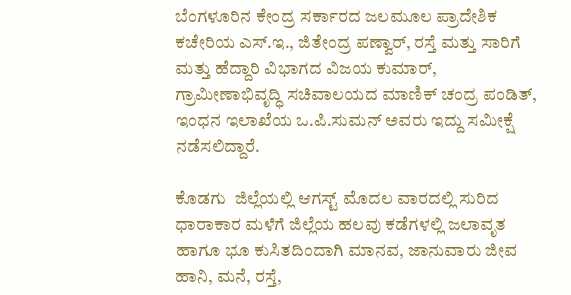ಬೆಂಗಳೂರಿನ ಕೇಂದ್ರ ಸರ್ಕಾರದ ಜಲಮೂಲ ಪ್ರಾದೇಶಿಕ ಕಚೇರಿಯ ಎಸ್.ಇ., ಜಿತೇಂದ್ರ ಪಣ್ವಾರ್, ರಸ್ತೆ ಮತ್ತು ಸಾರಿಗೆ ಮತ್ತು ಹೆದ್ದಾರಿ ವಿಭಾಗದ ವಿಜಯ ಕುಮಾರ್, ಗ್ರಾಮೀಣಾಭಿವೃದ್ಧಿ ಸಚಿವಾಲಯದ ಮಾಣಿಕ್ ಚಂದ್ರ ಪಂಡಿತ್, ಇಂಧನ ಇಲಾಖೆಯ ಒ.ಪಿ.ಸುಮನ್ ಅವರು ಇದ್ದು ಸಮೀಕ್ಷೆ ನಡೆಸಲಿದ್ದಾರೆ.

ಕೊಡಗು  ಜಿಲ್ಲೆಯಲ್ಲಿ ಆಗಸ್ಟ್ ಮೊದಲ ವಾರದಲ್ಲಿ ಸುರಿದ ಧಾರಾಕಾರ ಮಳೆಗೆ ಜಿಲ್ಲೆಯ ಹಲವು ಕಡೆಗಳಲ್ಲಿ ಜಲಾವೃತ ಹಾಗೂ ಭೂ ಕುಸಿತದಿಂದಾಗಿ ಮಾನವ, ಜಾನುವಾರು ಜೀವ ಹಾನಿ, ಮನೆ, ರಸ್ತೆ,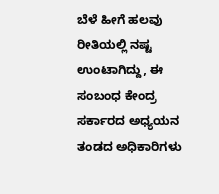ಬೆಳೆ ಹೀಗೆ ಹಲವು ರೀತಿಯಲ್ಲಿ ನಷ್ಟ ಉಂಟಾಗಿದ್ದು, ಈ ಸಂಬಂಧ ಕೇಂದ್ರ ಸರ್ಕಾರದ ಅಧ್ಯಯನ ತಂಡದ ಅಧಿಕಾರಿಗಳು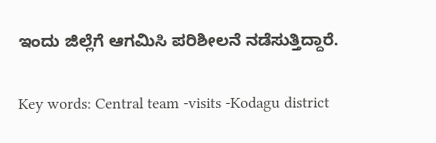ಇಂದು ಜಿಲ್ಲೆಗೆ ಆಗಮಿಸಿ ಪರಿಶೀಲನೆ ನಡೆಸುತ್ತಿದ್ದಾರೆ.

Key words: Central team -visits -Kodagu district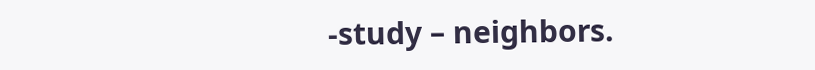-study – neighbors.